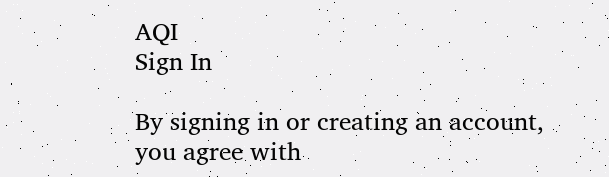AQI
Sign In

By signing in or creating an account, you agree with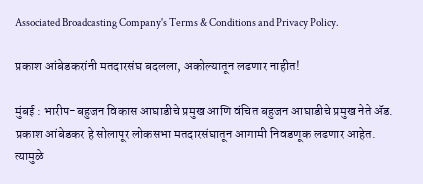Associated Broadcasting Company's Terms & Conditions and Privacy Policy.

प्रकाश आंबेडकरांनी मतदारसंघ बदलला, अकोल्यातून लढणार नाहीत!

मुंबई : भारीप-बहुजन विकास आघाडीचे प्रमुख आणि वंचित बहुजन आघाडीचे प्रमुख नेते ॲड. प्रकाश आंबेडकर हे सोलापूर लोकसभा मतदारसंघातून आगामी निवडणूक लढणार आहेत. त्यामुळे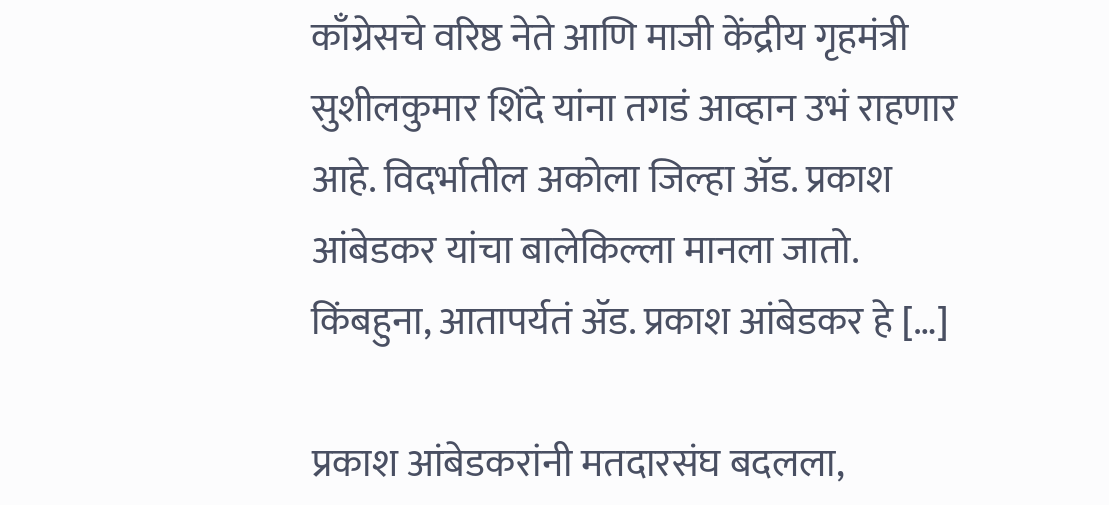काँग्रेसचे वरिष्ठ नेते आणि माजी केंद्रीय गृहमंत्री सुशीलकुमार शिंदे यांना तगडं आव्हान उभं राहणार आहे. विदर्भातील अकोला जिल्हा ॲड. प्रकाश आंबेडकर यांचा बालेकिल्ला मानला जातो. किंबहुना, आतापर्यतं ॲड. प्रकाश आंबेडकर हे […]

प्रकाश आंबेडकरांनी मतदारसंघ बदलला,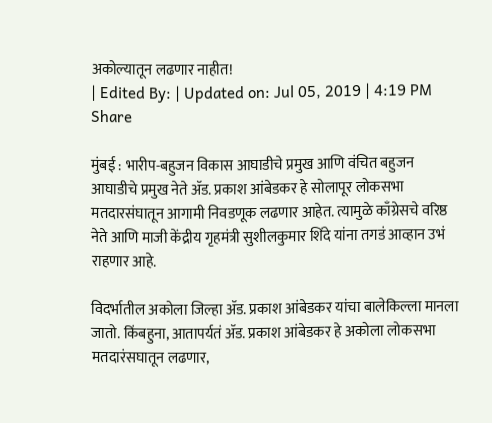अकोल्यातून लढणार नाहीत!
| Edited By: | Updated on: Jul 05, 2019 | 4:19 PM
Share

मुंबई : भारीप-बहुजन विकास आघाडीचे प्रमुख आणि वंचित बहुजन आघाडीचे प्रमुख नेते ॲड. प्रकाश आंबेडकर हे सोलापूर लोकसभा मतदारसंघातून आगामी निवडणूक लढणार आहेत. त्यामुळे काँग्रेसचे वरिष्ठ नेते आणि माजी केंद्रीय गृहमंत्री सुशीलकुमार शिंदे यांना तगडं आव्हान उभं राहणार आहे.

विदर्भातील अकोला जिल्हा ॲड. प्रकाश आंबेडकर यांचा बालेकिल्ला मानला जातो. किंबहुना, आतापर्यतं ॲड. प्रकाश आंबेडकर हे अकोला लोकसभा मतदारंसघातून लढणार,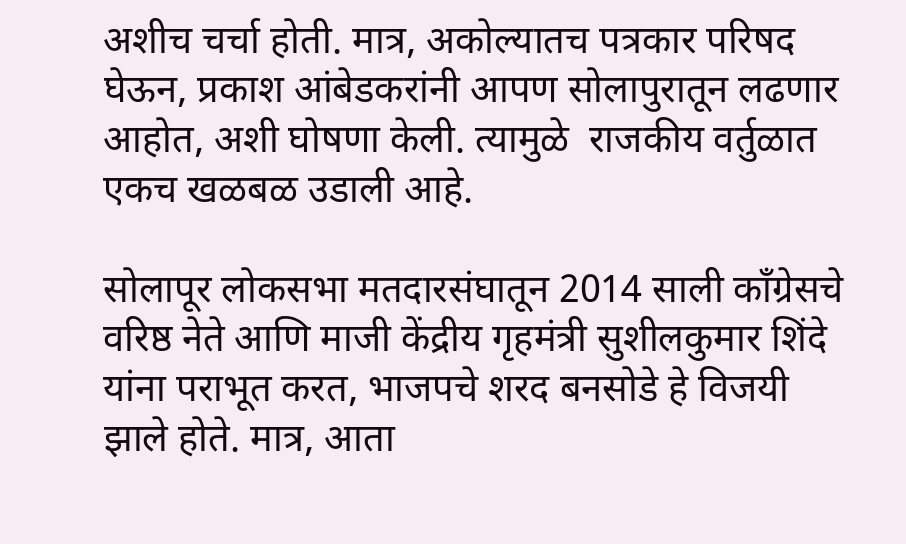अशीच चर्चा होती. मात्र, अकोल्यातच पत्रकार परिषद घेऊन, प्रकाश आंबेडकरांनी आपण सोलापुरातून लढणार आहोत, अशी घोषणा केली. त्यामुळे  राजकीय वर्तुळात एकच खळबळ उडाली आहे.

सोलापूर लोकसभा मतदारसंघातून 2014 साली काँग्रेसचे वरिष्ठ नेते आणि माजी केंद्रीय गृहमंत्री सुशीलकुमार शिंदे यांना पराभूत करत, भाजपचे शरद बनसोडे हे विजयी झाले होते. मात्र, आता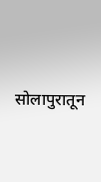सोलापुरातून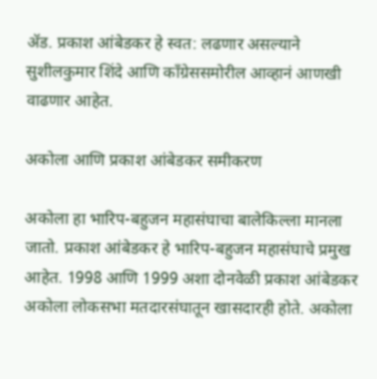ॲड. प्रकाश आंबेडकर हे स्वत: लढणार असल्याने सुशीलकुमार शिंदे आणि काँग्रेससमोरील आव्हानं आणखी वाढणार आहेत.

अकोला आणि प्रकाश आंबेडकर समीकरण

अकोला हा भारिप-बहुजन महासंघाचा बालेकिल्ला मानला जातो. प्रकाश आंबेडकर हे भारिप-बहुजन महासंघाचे प्रमुख आहेत. 1998 आणि 1999 अशा दोनवेळी प्रकाश आंबेडकर अकोला लोकसभा मतदारसंघातून खासदारही होते. अकोला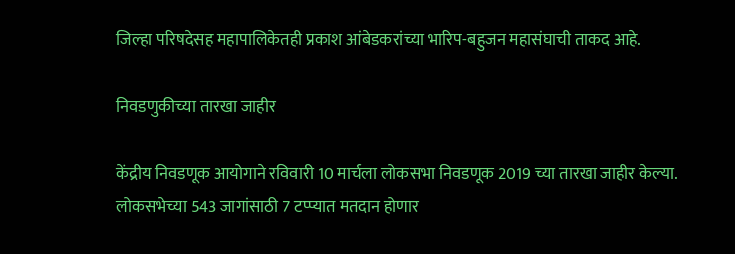जिल्हा परिषदेसह महापालिकेतही प्रकाश आंबेडकरांच्या भारिप-बहुजन महासंघाची ताकद आहे.

निवडणुकीच्या तारखा जाहीर

केंद्रीय निवडणूक आयोगाने रविवारी 10 मार्चला लोकसभा निवडणूक 2019 च्या तारखा जाहीर केल्या. लोकसभेच्या 543 जागांसाठी 7 टप्प्यात मतदान होणार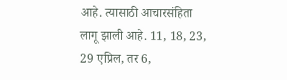आहे. त्यासाठी आचारसंहिता लागू झाली आहे. 11, 18, 23, 29 एप्रिल, तर 6,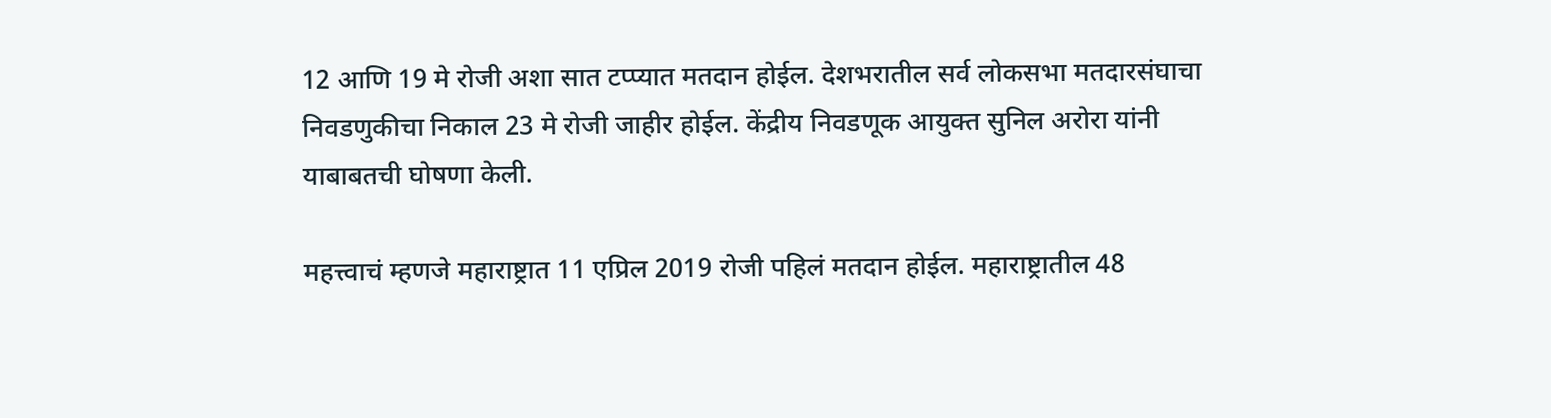12 आणि 19 मे रोजी अशा सात टप्प्यात मतदान होईल. देशभरातील सर्व लोकसभा मतदारसंघाचा निवडणुकीचा निकाल 23 मे रोजी जाहीर होईल. केंद्रीय निवडणूक आयुक्त सुनिल अरोरा यांनी याबाबतची घोषणा केली.

महत्त्वाचं म्हणजे महाराष्ट्रात 11 एप्रिल 2019 रोजी पहिलं मतदान होईल. महाराष्ट्रातील 48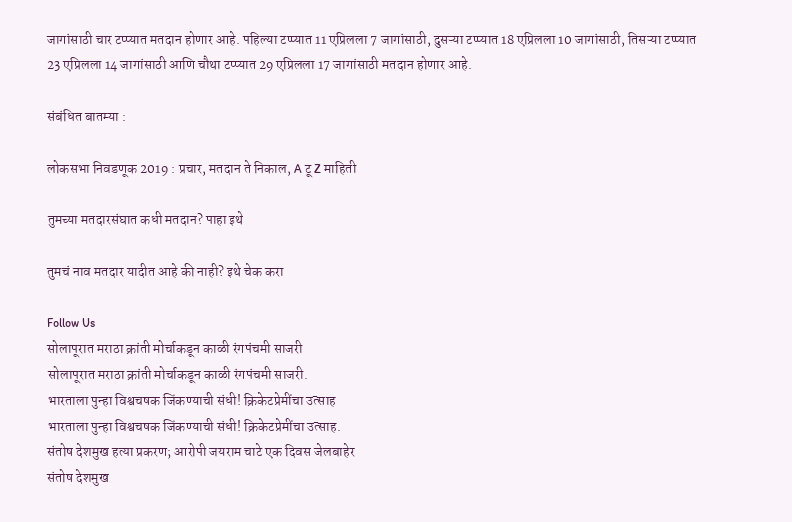जागांसाठी चार टप्प्यात मतदान होणार आहे. पहिल्या टप्प्यात 11 एप्रिलला 7 जागांसाठी, दुसऱ्या टप्प्यात 18 एप्रिलला 10 जागांसाठी, तिसऱ्या टप्प्यात 23 एप्रिलला 14 जागांसाठी आणि चौथा टप्प्यात 29 एप्रिलला 17 जागांसाठी मतदान होणार आहे.

संबंधित बातम्या :

लोकसभा निवडणूक 2019 : प्रचार, मतदान ते निकाल, A टू Z माहिती

तुमच्या मतदारसंघात कधी मतदान? पाहा इथे

तुमचं नाव मतदार यादीत आहे की नाही? इथे चेक करा

Follow Us
सोलापूरात मराठा क्रांती मोर्चाकडून काळी रंगपंचमी साजरी
सोलापूरात मराठा क्रांती मोर्चाकडून काळी रंगपंचमी साजरी.
भारताला पुन्हा विश्वचषक जिंकण्याची संधी! क्रिकेटप्रेमींचा उत्साह
भारताला पुन्हा विश्वचषक जिंकण्याची संधी! क्रिकेटप्रेमींचा उत्साह.
संतोष देशमुख हत्या प्रकरण; आरोपी जयराम चाटे एक दिवस जेलबाहेर
संतोष देशमुख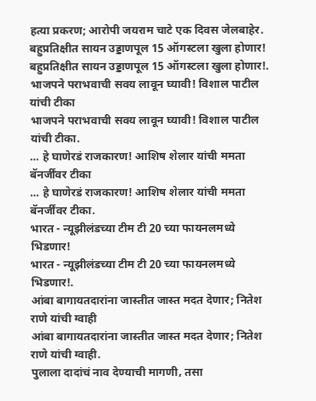हत्या प्रकरण; आरोपी जयराम चाटे एक दिवस जेलबाहेर.
बहुप्रतिक्षीत सायन उड्डाणपूल 15 ऑगस्टला खुला होणार!
बहुप्रतिक्षीत सायन उड्डाणपूल 15 ऑगस्टला खुला होणार!.
भाजपने पराभवाची सवय लावून घ्यावी! विशाल पाटील यांची टीका
भाजपने पराभवाची सवय लावून घ्यावी! विशाल पाटील यांची टीका.
... हे घाणेरडं राजकारण! आशिष शेलार यांची ममता बॅनर्जींवर टीका
... हे घाणेरडं राजकारण! आशिष शेलार यांची ममता बॅनर्जींवर टीका.
भारत - न्यूझीलंडच्या टीम टी 20 च्या फायनलमध्ये भिडणार!
भारत - न्यूझीलंडच्या टीम टी 20 च्या फायनलमध्ये भिडणार!.
आंबा बागायतदारांना जास्तीत जास्त मदत देणार; नितेश राणे यांची ग्वाही
आंबा बागायतदारांना जास्तीत जास्त मदत देणार; नितेश राणे यांची ग्वाही.
पुलाला दादांचं नाव देण्याची मागणी, तसा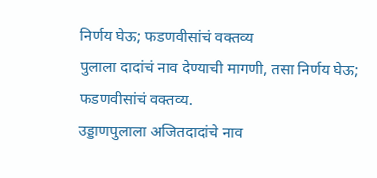निर्णय घेऊ; फडणवीसांचं वक्तव्य
पुलाला दादांचं नाव देण्याची मागणी, तसा निर्णय घेऊ; फडणवीसांचं वक्तव्य.
उड्डाणपुलाला अजितदादांचे नाव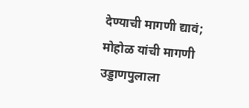देण्याची मागणी द्यावं; मोहोळ यांची मागणी
उड्डाणपुलाला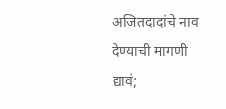अजितदादांचे नाव देण्याची मागणी द्यावं;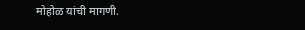मोहोळ यांची मागणी.